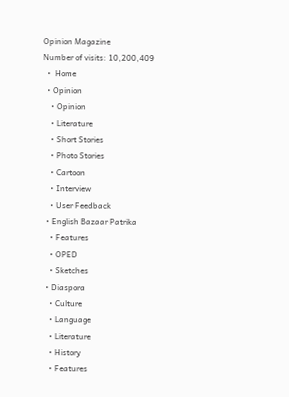Opinion Magazine
Number of visits: 10,200,409
  •  Home
  • Opinion
    • Opinion
    • Literature
    • Short Stories
    • Photo Stories
    • Cartoon
    • Interview
    • User Feedback
  • English Bazaar Patrika
    • Features
    • OPED
    • Sketches
  • Diaspora
    • Culture
    • Language
    • Literature
    • History
    • Features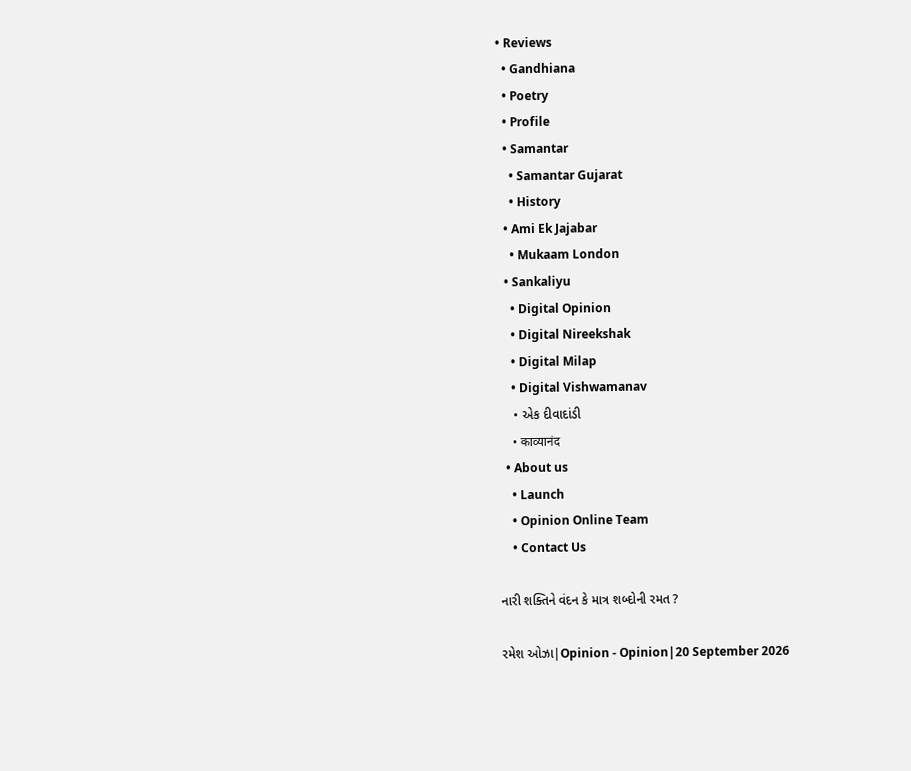• Reviews
  • Gandhiana
  • Poetry
  • Profile
  • Samantar
    • Samantar Gujarat
    • History
  • Ami Ek Jajabar
    • Mukaam London
  • Sankaliyu
    • Digital Opinion
    • Digital Nireekshak
    • Digital Milap
    • Digital Vishwamanav
    • એક દીવાદાંડી
    • काव्यानंद
  • About us
    • Launch
    • Opinion Online Team
    • Contact Us

નારી શક્તિને વંદન કે માત્ર શબ્દોની રમત ?

રમેશ ઓઝા|Opinion - Opinion|20 September 2026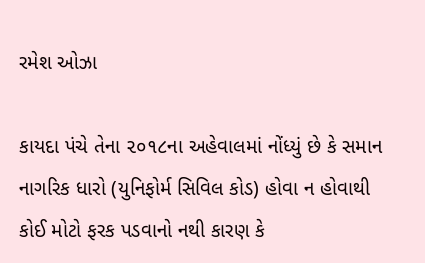રમેશ ઓઝા

કાયદા પંચે તેના ૨૦૧૮ના અહેવાલમાં નોંધ્યું છે કે સમાન નાગરિક ધારો (યુનિફોર્મ સિવિલ કોડ) હોવા ન હોવાથી કોઈ મોટો ફરક પડવાનો નથી કારણ કે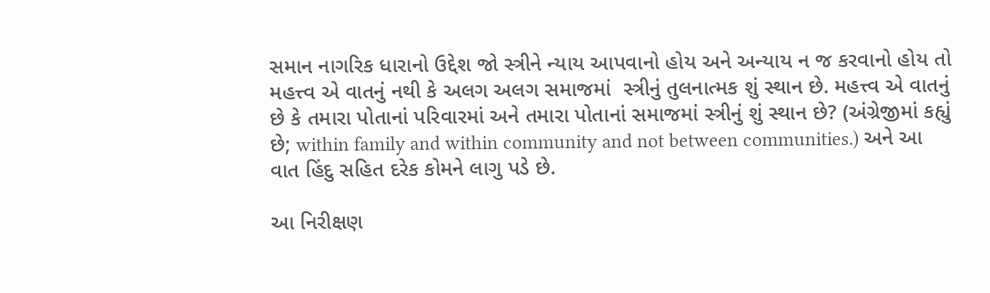સમાન નાગરિક ધારાનો ઉદ્દેશ જો સ્ત્રીને ન્યાય આપવાનો હોય અને અન્યાય ન જ કરવાનો હોય તો મહત્ત્વ એ વાતનું નથી કે અલગ અલગ સમાજમાં  સ્ત્રીનું તુલનાત્મક શું સ્થાન છે. મહત્ત્વ એ વાતનું છે કે તમારા પોતાનાં પરિવારમાં અને તમારા પોતાનાં સમાજમાં સ્ત્રીનું શું સ્થાન છે? (અંગ્રેજીમાં કહ્યું છે; within family and within community and not between communities.) અને આ વાત હિંદુ સહિત દરેક કોમને લાગુ પડે છે.

આ નિરીક્ષણ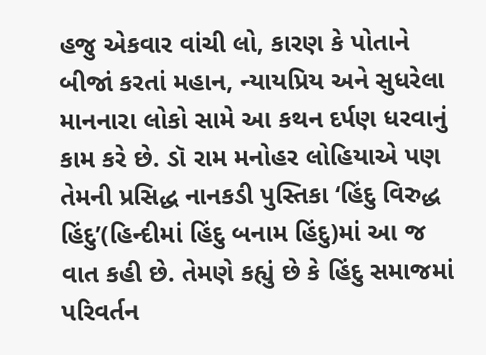હજુ એકવાર વાંચી લો, કારણ કે પોતાને બીજાં કરતાં મહાન, ન્યાયપ્રિય અને સુધરેલા માનનારા લોકો સામે આ કથન દર્પણ ધરવાનું કામ કરે છે. ડૉ રામ મનોહર લોહિયાએ પણ તેમની પ્રસિદ્ધ નાનકડી પુસ્તિકા ‘હિંદુ વિરુદ્ધ હિંદુ’(હિન્દીમાં હિંદુ બનામ હિંદુ)માં આ જ વાત કહી છે. તેમણે કહ્યું છે કે હિંદુ સમાજમાં પરિવર્તન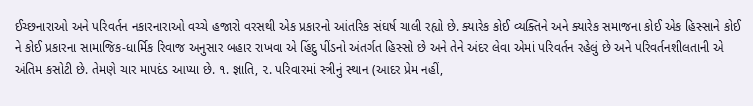ઈચ્છનારાઓ અને પરિવર્તન નકારનારાઓ વચ્ચે હજારો વરસથી એક પ્રકારનો આંતરિક સંઘર્ષ ચાલી રહ્યો છે. ક્યારેક કોઈ વ્યક્તિને અને ક્યારેક સમાજના કોઈ એક હિસ્સાને કોઈ ને કોઈ પ્રકારના સામાજિક-ધાર્મિક રિવાજ અનુસાર બહાર રાખવા એ હિંદુ પીંડનો અંતર્ગત હિસ્સો છે અને તેને અંદર લેવા એમાં પરિવર્તન રહેલું છે અને પરિવર્તનશીલતાની એ અંતિમ કસોટી છે. તેમણે ચાર માપદંડ આપ્યા છે. ૧. જ્ઞાતિ, ૨. પરિવારમાં સ્ત્રીનું સ્થાન (આદર પ્રેમ નહીં,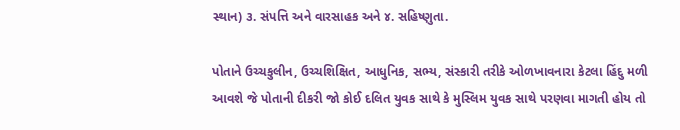સ્થાન) ૩. સંપત્તિ અને વારસાહક અને ૪. સહિષ્ણુતા.

પોતાને ઉચ્ચકુલીન, ઉચ્ચશિક્ષિત, આધુનિક, સભ્ય, સંસ્કારી તરીકે ઓળખાવનારા કેટલા હિંદુ મળી આવશે જે પોતાની દીકરી જો કોઈ દલિત યુવક સાથે કે મુસ્લિમ યુવક સાથે પરણવા માગતી હોય તો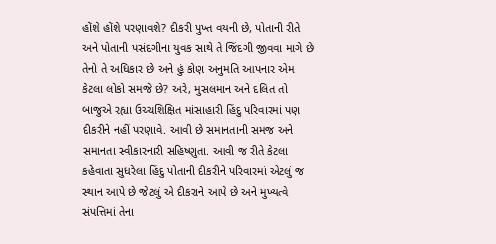હોંશે હોંશે પરણાવશે? દીકરી પુખ્ત વયની છે, પોતાની રીતે અને પોતાની પસંદગીના યુવક સાથે તે જિંદગી જીવવા માગે છે તેનો તે અધિકાર છે અને હું કોણ અનુમતિ આપનાર એમ કેટલા લોકો સમજે છે? અરે, મુસલમાન અને દલિત તો બાજુએ રહ્યા ઉચ્ચશિક્ષિત માંસાહારી હિંદુ પરિવારમાં પણ દીકરીને નહીં પરણાવે. આવી છે સમાનતાની સમજ અને સમાનતા સ્વીકારનારી સહિષ્ણુતા. આવી જ રીતે કેટલા કહેવાતા સુધરેલા હિંદુ પોતાની દીકરીને પરિવારમાં એટલું જ સ્થાન આપે છે જેટલું એ દીકરાને આપે છે અને મુખ્યત્વે સંપત્તિમાં તેના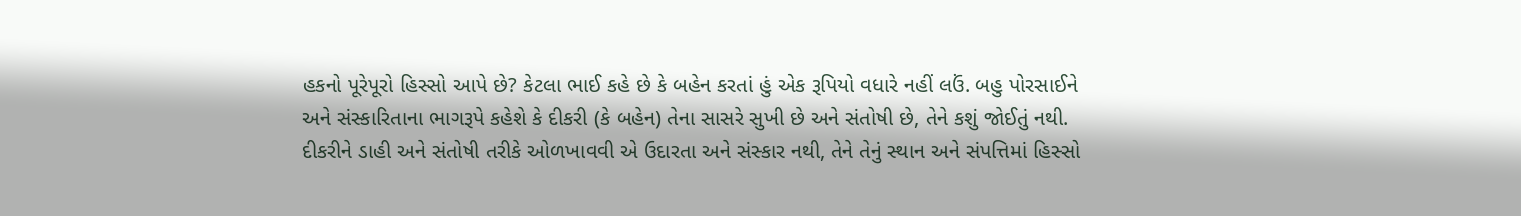હકનો પૂરેપૂરો હિસ્સો આપે છે? કેટલા ભાઈ કહે છે કે બહેન કરતાં હું એક રૂપિયો વધારે નહીં લઉં. બહુ પોરસાઈને અને સંસ્કારિતાના ભાગરૂપે કહેશે કે દીકરી (કે બહેન) તેના સાસરે સુખી છે અને સંતોષી છે, તેને કશું જોઈતું નથી. દીકરીને ડાહી અને સંતોષી તરીકે ઓળખાવવી એ ઉદારતા અને સંસ્કાર નથી, તેને તેનું સ્થાન અને સંપત્તિમાં હિસ્સો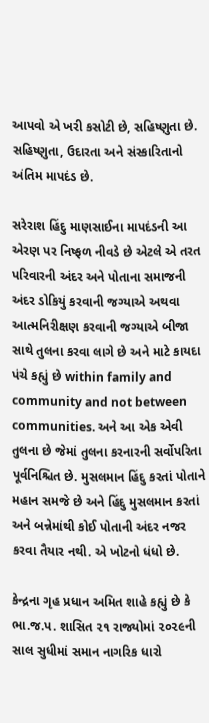આપવો એ ખરી કસોટી છે, સહિષ્ણુતા છે. સહિષ્ણુતા, ઉદારતા અને સંસ્કારિતાનો અંતિમ માપદંડ છે.

સરેરાશ હિંદુ માણસાઈના માપદંડની આ એરણ પર નિષ્ફળ નીવડે છે એટલે એ તરત પરિવારની અંદર અને પોતાના સમાજની અંદર ડોકિયું કરવાની જગ્યાએ અથવા આત્મનિરીક્ષણ કરવાની જગ્યાએ બીજા સાથે તુલના કરવા લાગે છે અને માટે કાયદા પંચે કહ્યું છે within family and community and not between communities. અને આ એક એવી તુલના છે જેમાં તુલના કરનારની સર્વોપરિતા પૂર્વનિશ્ચિત છે. મુસલમાન હિંદુ કરતાં પોતાને મહાન સમજે છે અને હિંદુ મુસલમાન કરતાં અને બન્નેમાંથી કોઈ પોતાની અંદર નજર કરવા તૈયાર નથી. એ ખોટનો ધંધો છે.

કેન્દ્રના ગૃહ પ્રધાન અમિત શાહે કહ્યું છે કે ભા.જ.પ. શાસિત ૨૧ રાજ્યોમાં ૨૦૨૯ની સાલ સુધીમાં સમાન નાગરિક ધારો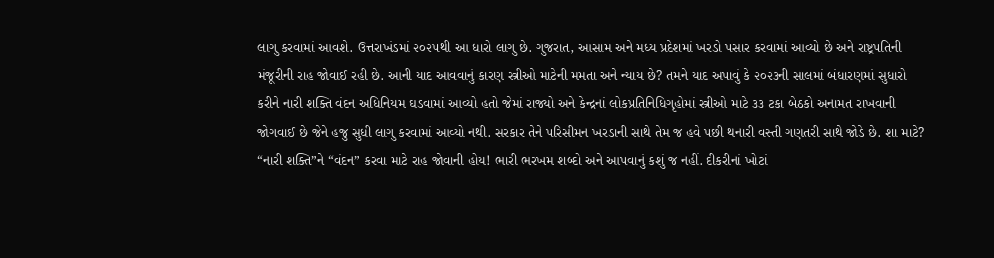લાગુ કરવામાં આવશે. ઉત્તરાખંડમાં ૨૦૨૫થી આ ધારો લાગુ છે. ગુજરાત, આસામ અને મધ્ય પ્રદેશમાં ખરડો પસાર કરવામાં આવ્યો છે અને રાષ્ટ્રપતિની મંજૂરીની રાહ જોવાઈ રહી છે. આની યાદ આવવાનું કારણ સ્ત્રીઓ માટેની મમતા અને ન્યાય છે? તમને યાદ અપાવું કે ૨૦૨૩ની સાલમાં બંધારણમાં સુધારો કરીને નારી શક્તિ વંદન અધિનિયમ ઘડવામાં આવ્યો હતો જેમાં રાજ્યો અને કેન્દ્રનાં લોકપ્રતિનિધિગૃહોમાં સ્ત્રીઓ માટે ૩૩ ટકા બેઠકો અનામત રાખવાની જોગવાઈ છે જેને હજુ સુધી લાગુ કરવામાં આવ્યો નથી. સરકાર તેને પરિસીમન ખરડાની સાથે તેમ જ હવે પછી થનારી વસ્તી ગણતરી સાથે જોડે છે. શા માટે? “નારી શક્તિ”ને “વંદન” કરવા માટે રાહ જોવાની હોય! ભારી ભરખમ શબ્દો અને આપવાનું કશું જ નહીં. દીકરીનાં ખોટાં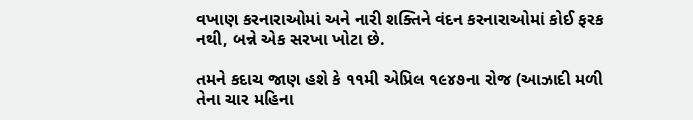વખાણ કરનારાઓમાં અને નારી શક્તિને વંદન કરનારાઓમાં કોઈ ફરક નથી, બન્ને એક સરખા ખોટા છે.

તમને કદાચ જાણ હશે કે ૧૧મી એપ્રિલ ૧૯૪૭ના રોજ (આઝાદી મળી તેના ચાર મહિના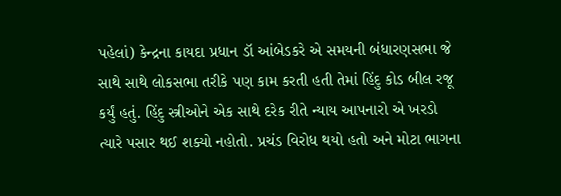પહેલાં) કેન્દ્રના કાયદા પ્રધાન ડૉ આંબેડકરે એ સમયની બંધારણસભા જે સાથે સાથે લોકસભા તરીકે પણ કામ કરતી હતી તેમાં હિંદુ કોડ બીલ રજૂ કર્યું હતું. હિંદુ સ્ત્રીઓને એક સાથે દરેક રીતે ન્યાય આપનારો એ ખરડો ત્યારે પસાર થઈ શક્યો નહોતો. પ્રચંડ વિરોધ થયો હતો અને મોટા ભાગના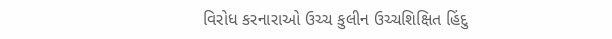વિરોધ કરનારાઓ ઉચ્ચ કુલીન ઉચ્ચશિક્ષિત હિંદુ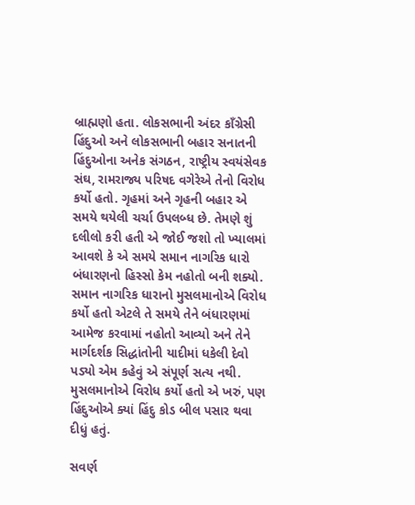બ્રાહ્મણો હતા. લોકસભાની અંદર કાઁગ્રેસી હિંદુઓ અને લોકસભાની બહાર સનાતની હિંદુઓના અનેક સંગઠન, રાષ્ટ્રીય સ્વયંસેવક સંઘ, રામરાજ્ય પરિષદ વગેરેએ તેનો વિરોધ કર્યો હતો. ગૃહમાં અને ગૃહની બહાર એ સમયે થયેલી ચર્ચા ઉપલબ્ધ છે. તેમણે શું દલીલો કરી હતી એ જોઈ જશો તો ખ્યાલમાં આવશે કે એ સમયે સમાન નાગરિક ધારો બંધારણનો હિસ્સો કેમ નહોતો બની શક્યો. સમાન નાગરિક ધારાનો મુસલમાનોએ વિરોધ કર્યો હતો એટલે તે સમયે તેને બંધારણમાં આમેજ કરવામાં નહોતો આવ્યો અને તેને માર્ગદર્શક સિદ્ધાંતોની યાદીમાં ધકેલી દેવો પડ્યો એમ કહેવું એ સંપૂર્ણ સત્ય નથી. મુસલમાનોએ વિરોધ કર્યો હતો એ ખરું, પણ હિંદુઓએ ક્યાં હિંદુ કોડ બીલ પસાર થવા દીધું હતું.

સવર્ણ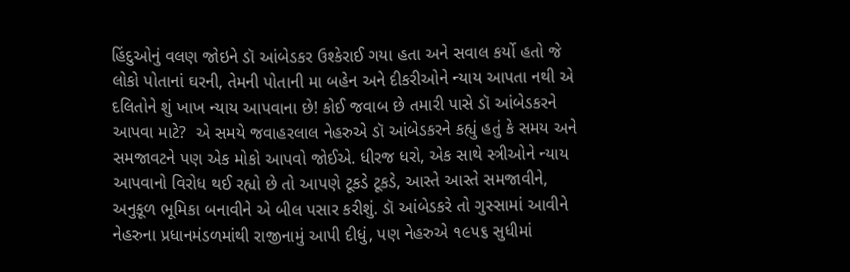હિંદુઓનું વલણ જોઇને ડૉ આંબેડકર ઉશ્કેરાઈ ગયા હતા અને સવાલ કર્યો હતો જે લોકો પોતાનાં ઘરની, તેમની પોતાની મા બહેન અને દીકરીઓને ન્યાય આપતા નથી એ દલિતોને શું ખાખ ન્યાય આપવાના છે! કોઈ જવાબ છે તમારી પાસે ડૉ આંબેડકરને આપવા માટે?  એ સમયે જવાહરલાલ નેહરુએ ડૉ આંબેડકરને કહ્યું હતું કે સમય અને સમજાવટને પણ એક મોકો આપવો જોઈએ. ધીરજ ધરો, એક સાથે સ્ત્રીઓને ન્યાય આપવાનો વિરોધ થઈ રહ્યો છે તો આપણે ટૂકડે ટૂકડે, આસ્તે આસ્તે સમજાવીને, અનુકૂળ ભૂમિકા બનાવીને એ બીલ પસાર કરીશું. ડૉ આંબેડકરે તો ગુસ્સામાં આવીને નેહરુના પ્રધાનમંડળમાંથી રાજીનામું આપી દીધું, પણ નેહરુએ ૧૯૫૬ સુધીમાં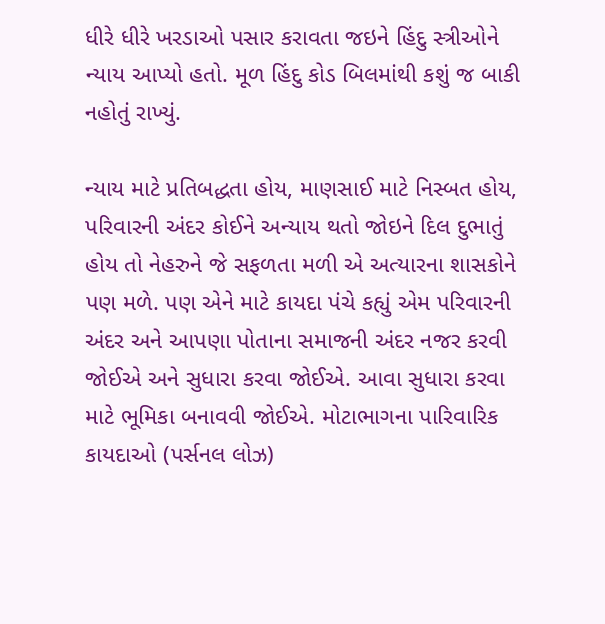ધીરે ધીરે ખરડાઓ પસાર કરાવતા જઇને હિંદુ સ્ત્રીઓને ન્યાય આપ્યો હતો. મૂળ હિંદુ કોડ બિલમાંથી કશું જ બાકી નહોતું રાખ્યું.

ન્યાય માટે પ્રતિબદ્ધતા હોય, માણસાઈ માટે નિસ્બત હોય, પરિવારની અંદર કોઈને અન્યાય થતો જોઇને દિલ દુભાતું હોય તો નેહરુને જે સફળતા મળી એ અત્યારના શાસકોને પણ મળે. પણ એને માટે કાયદા પંચે કહ્યું એમ પરિવારની અંદર અને આપણા પોતાના સમાજની અંદર નજર કરવી જોઈએ અને સુધારા કરવા જોઈએ. આવા સુધારા કરવા માટે ભૂમિકા બનાવવી જોઈએ. મોટાભાગના પારિવારિક કાયદાઓ (પર્સનલ લોઝ)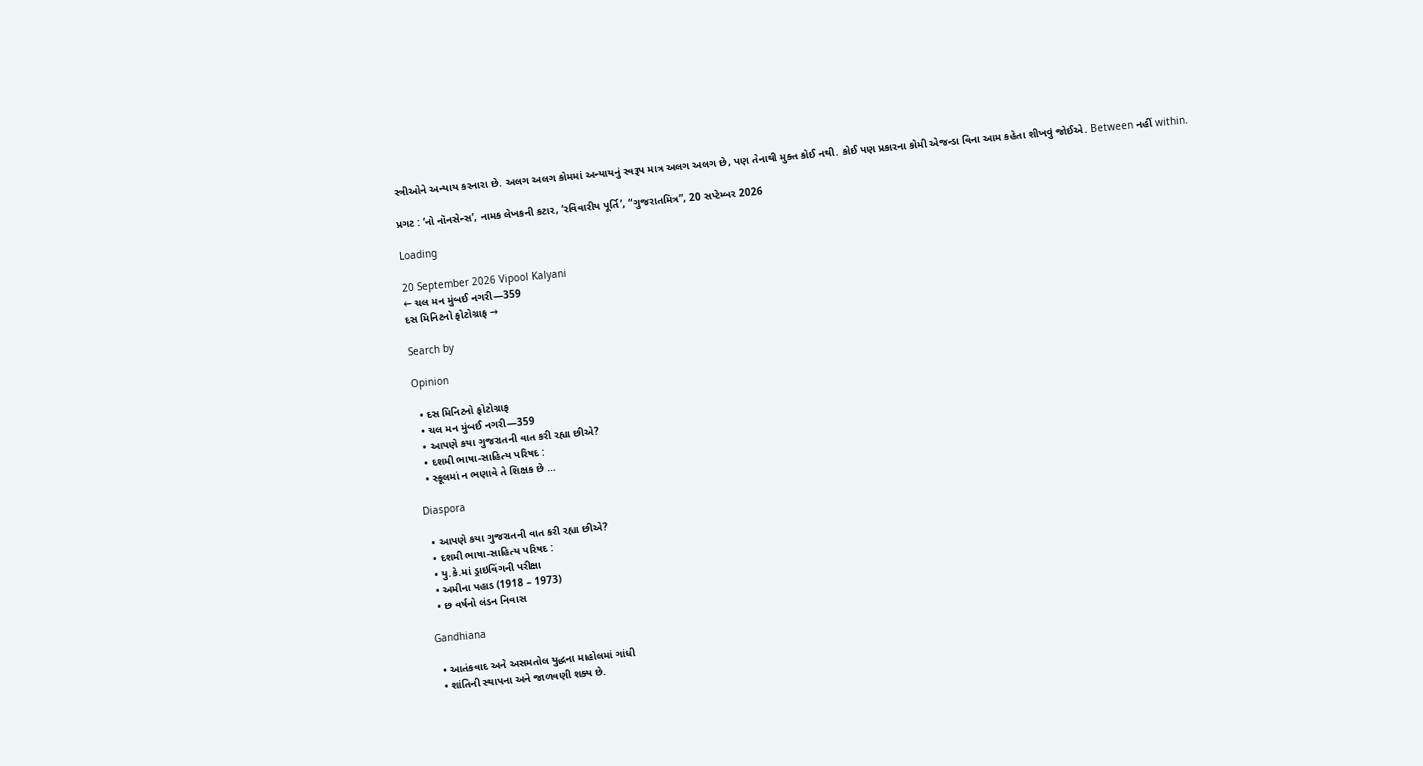સ્ત્રીઓને અન્યાય કરનારા છે. અલગ અલગ કોમમાં અન્યાયનું સ્વરૂપ માત્ર અલગ અલગ છે, પણ તેનાથી મુક્ત કોઈ નથી. કોઈ પણ પ્રકારના કોમી એજન્ડા વિના આમ કહેતા શીખવું જોઈએ. Between નહીં within.

પ્રગટ : ‘નો નૉનસેન્સ’, નામક લેખકની કટાર, ‘રવિવારીય પૂર્તિ’, “ગુજરાતમિત્ર”, 20 સપ્ટેમ્બર 2026

Loading

20 September 2026 Vipool Kalyani
← ચલ મન મુંબઈ નગરી—359
દસ મિનિટનો ફોટોગ્રાફ →

Search by

Opinion

  • દસ મિનિટનો ફોટોગ્રાફ
  • ચલ મન મુંબઈ નગરી—359
  • આપણે કયા ગુજરાતની વાત કરી રહ્યા છીએ?
  • દશમી ભાષા-સાહિત્ય પરિષદ :
  • સ્કૂલમાં ન ભણાવે તે શિક્ષક છે …

Diaspora

  • આપણે કયા ગુજરાતની વાત કરી રહ્યા છીએ?
  • દશમી ભાષા-સાહિત્ય પરિષદ :
  • યુ.કે.માં ડ્રાઇવિંગની પરીક્ષા
  • અમીના પહાડ (1918 – 1973)
  • છ વર્ષનો લંડન નિવાસ

Gandhiana

  • આતંકવાદ અને અસમતોલ યુદ્ધના માહોલમાં ગાંધી
  • શાંતિની સ્થાપના અને જાળવણી શક્ય છે.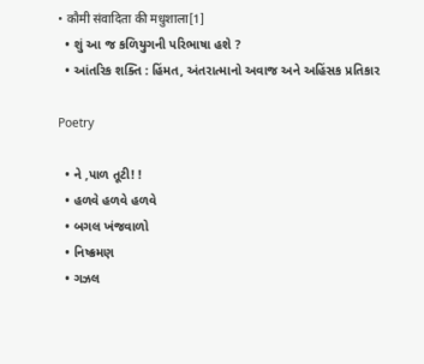• कौमी संवादिता की मधुशाला[1]
  • શું આ જ કળિયુગની પરિભાષા હશે ?
  • આંતરિક શક્તિ : હિંમત, અંતરાત્માનો અવાજ અને અહિંસક પ્રતિકાર

Poetry

  • ને ,પાળ તૂટી! !
  • હળવે હળવે હળવે
  • બગલ ખંજવાળો
  • નિષ્ક્રમણ
  • ગઝલ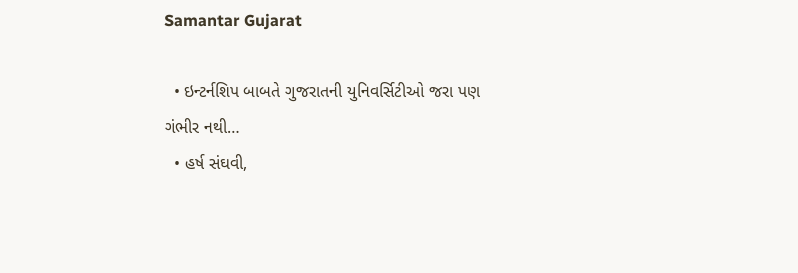Samantar Gujarat

  • ઇન્ટર્નશિપ બાબતે ગુજરાતની યુનિવર્સિટીઓ જરા પણ ગંભીર નથી…
  • હર્ષ સંઘવી,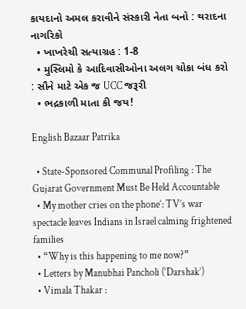કાયદાનો અમલ કરાવીને સંસ્કારી નેતા બનો : થરાદના નાગરિકો
  • ખાખરેચી સત્યાગ્રહ : 1-8
  • મુસ્લિમો કે આદિવાસીઓના અલગ ચોકા બંધ કરો : સૌને માટે એક જ UCC જરૂરી
  • ભદ્રકાળી માતા કી જય!

English Bazaar Patrika

  • State-Sponsored Communal Profiling : The Gujarat Government Must Be Held Accountable
  • My mother cries on the phone’: TV’s war spectacle leaves Indians in Israel calming frightened families
  • “Why is this happening to me now?”
  • Letters by Manubhai Pancholi (‘Darshak’)
  • Vimala Thakar :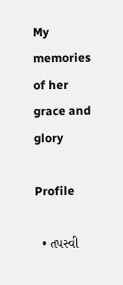My memories of her grace and glory

Profile

  • તપસ્વી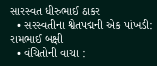સારસ્વત ધીરુભાઈ ઠાકર
  • સરસ્વતીના શ્વેતપદ્મની એક પાંખડી: રામભાઈ બક્ષી
  • વંચિતોની વાચા :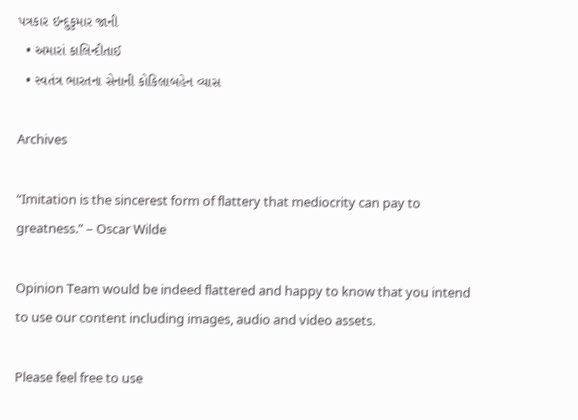પત્રકાર ઇન્દુકુમાર જાની
  • અમારાં કાલિન્દીતાઈ
  • સ્વતંત્ર ભારતના સેનાની કોકિલાબહેન વ્યાસ

Archives

“Imitation is the sincerest form of flattery that mediocrity can pay to greatness.” – Oscar Wilde

Opinion Team would be indeed flattered and happy to know that you intend to use our content including images, audio and video assets.

Please feel free to use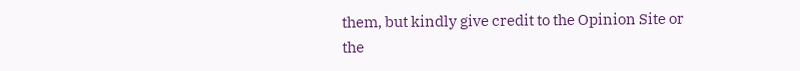them, but kindly give credit to the Opinion Site or the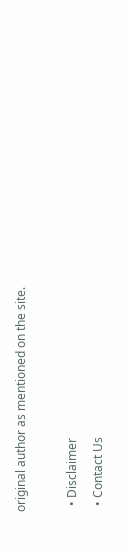original author as mentioned on the site.

  • Disclaimer
  • Contact Us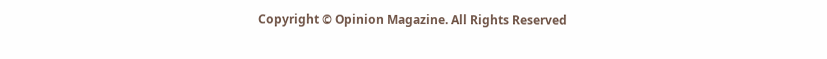Copyright © Opinion Magazine. All Rights Reserved